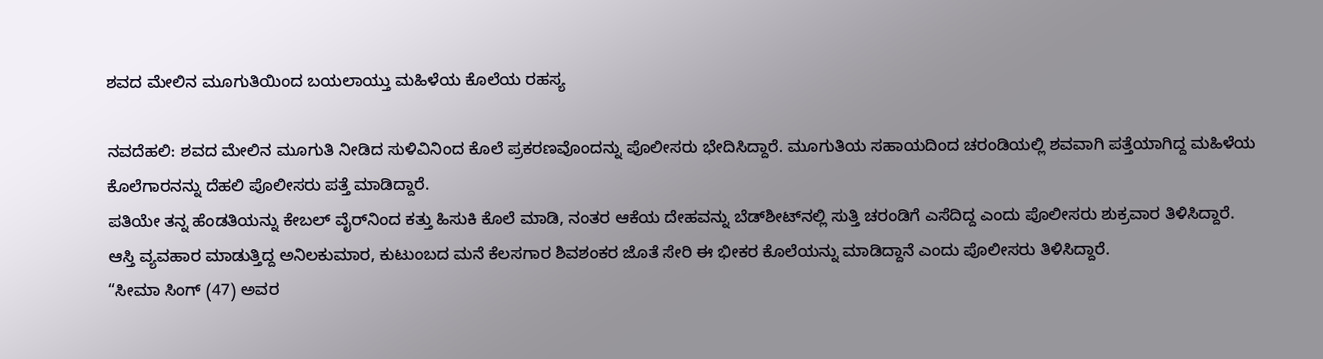ಶವದ ಮೇಲಿನ ಮೂಗುತಿಯಿಂದ ಬಯಲಾಯ್ತು ಮಹಿಳೆಯ ಕೊಲೆಯ ರಹಸ್ಯ

ನವದೆಹಲಿ: ಶವದ ಮೇಲಿನ ಮೂಗುತಿ ನೀಡಿದ ಸುಳಿವಿನಿಂದ ಕೊಲೆ ಪ್ರಕರಣವೊಂದನ್ನು ಪೊಲೀಸರು ಭೇದಿಸಿದ್ದಾರೆ. ಮೂಗುತಿಯ ಸಹಾಯದಿಂದ ಚರಂಡಿಯಲ್ಲಿ ಶವವಾಗಿ ಪತ್ತೆಯಾಗಿದ್ದ ಮಹಿಳೆಯ ಕೊಲೆಗಾರನನ್ನು ದೆಹಲಿ ಪೊಲೀಸರು ಪತ್ತೆ ಮಾಡಿದ್ದಾರೆ.
ಪತಿಯೇ ತನ್ನ ಹೆಂಡತಿಯನ್ನು ಕೇಬಲ್ ವೈರ್‌ನಿಂದ ಕತ್ತು ಹಿಸುಕಿ ಕೊಲೆ ಮಾಡಿ, ನಂತರ ಆಕೆಯ ದೇಹವನ್ನು ಬೆಡ್‌ಶೀಟ್‌ನಲ್ಲಿ ಸುತ್ತಿ ಚರಂಡಿಗೆ ಎಸೆದಿದ್ದ ಎಂದು ಪೊಲೀಸರು ಶುಕ್ರವಾರ ತಿಳಿಸಿದ್ದಾರೆ.
ಆಸ್ತಿ ವ್ಯವಹಾರ ಮಾಡುತ್ತಿದ್ದ ಅನಿಲಕುಮಾರ, ಕುಟುಂಬದ ಮನೆ ಕೆಲಸಗಾರ ಶಿವಶಂಕರ ಜೊತೆ ಸೇರಿ ಈ ಭೀಕರ ಕೊಲೆಯನ್ನು ಮಾಡಿದ್ದಾನೆ ಎಂದು ಪೊಲೀಸರು ತಿಳಿಸಿದ್ದಾರೆ.
“ಸೀಮಾ ಸಿಂಗ್ (47) ಅವರ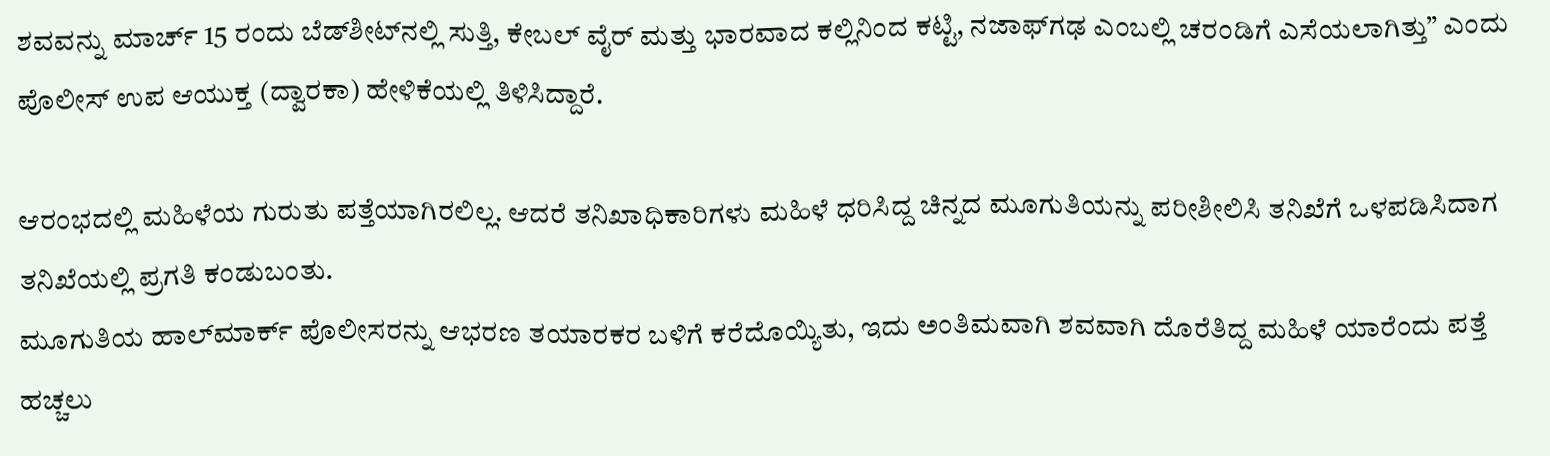ಶವವನ್ನು ಮಾರ್ಚ್ 15 ರಂದು ಬೆಡ್‌ಶೀಟ್‌ನಲ್ಲಿ ಸುತ್ತಿ, ಕೇಬಲ್ ವೈರ್ ಮತ್ತು ಭಾರವಾದ ಕಲ್ಲಿನಿಂದ ಕಟ್ಟಿ, ನಜಾಫ್‌ಗಢ ಎಂಬಲ್ಲಿ ಚರಂಡಿಗೆ ಎಸೆಯಲಾಗಿತ್ತು” ಎಂದು ಪೊಲೀಸ್ ಉಪ ಆಯುಕ್ತ (ದ್ವಾರಕಾ) ಹೇಳಿಕೆಯಲ್ಲಿ ತಿಳಿಸಿದ್ದಾರೆ.

ಆರಂಭದಲ್ಲಿ ಮಹಿಳೆಯ ಗುರುತು ಪತ್ತೆಯಾಗಿರಲಿಲ್ಲ. ಆದರೆ ತನಿಖಾಧಿಕಾರಿಗಳು ಮಹಿಳೆ ಧರಿಸಿದ್ದ ಚಿನ್ನದ ಮೂಗುತಿಯನ್ನು ಪರೀಶೀಲಿಸಿ ತನಿಖೆಗೆ ಒಳಪಡಿಸಿದಾಗ ತನಿಖೆಯಲ್ಲಿ ಪ್ರಗತಿ ಕಂಡುಬಂತು.
ಮೂಗುತಿಯ ಹಾಲ್‌ಮಾರ್ಕ್ ಪೊಲೀಸರನ್ನು ಆಭರಣ ತಯಾರಕರ ಬಳಿಗೆ ಕರೆದೊಯ್ಯಿತು, ಇದು ಅಂತಿಮವಾಗಿ ಶವವಾಗಿ ದೊರೆತಿದ್ದ ಮಹಿಳೆ ಯಾರೆಂದು ಪತ್ತೆ ಹಚ್ಚಲು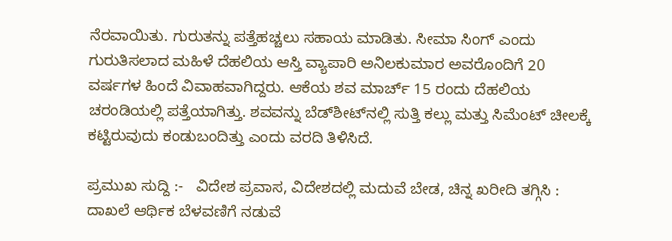ನೆರವಾಯಿತು. ಗುರುತನ್ನು ಪತ್ತೆಹಚ್ಚಲು ಸಹಾಯ ಮಾಡಿತು. ಸೀಮಾ ಸಿಂಗ್ ಎಂದು ಗುರುತಿಸಲಾದ ಮಹಿಳೆ ದೆಹಲಿಯ ಆಸ್ತಿ ವ್ಯಾಪಾರಿ ಅನಿಲಕುಮಾರ ಅವರೊಂದಿಗೆ 20 ವರ್ಷಗಳ ಹಿಂದೆ ವಿವಾಹವಾಗಿದ್ದರು. ಆಕೆಯ ಶವ ಮಾರ್ಚ್ 15 ರಂದು ದೆಹಲಿಯ ಚರಂಡಿಯಲ್ಲಿ ಪತ್ತೆಯಾಗಿತ್ತು. ಶವವನ್ನು ಬೆಡ್‌ಶೀಟ್‌ನಲ್ಲಿ ಸುತ್ತಿ ಕಲ್ಲು ಮತ್ತು ಸಿಮೆಂಟ್ ಚೀಲಕ್ಕೆ ಕಟ್ಟಿರುವುದು ಕಂಡುಬಂದಿತ್ತು ಎಂದು ವರದಿ ತಿಳಿಸಿದೆ.

ಪ್ರಮುಖ ಸುದ್ದಿ :-   ವಿದೇಶ ಪ್ರವಾಸ, ವಿದೇಶದಲ್ಲಿ ಮದುವೆ ಬೇಡ, ಚಿನ್ನ ಖರೀದಿ ತಗ್ಗಿಸಿ : ದಾಖಲೆ ಆರ್ಥಿಕ ಬೆಳವಣಿಗೆ ನಡುವೆ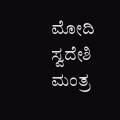ಮೋದಿ ಸ್ವದೇಶಿ ಮಂತ್ರ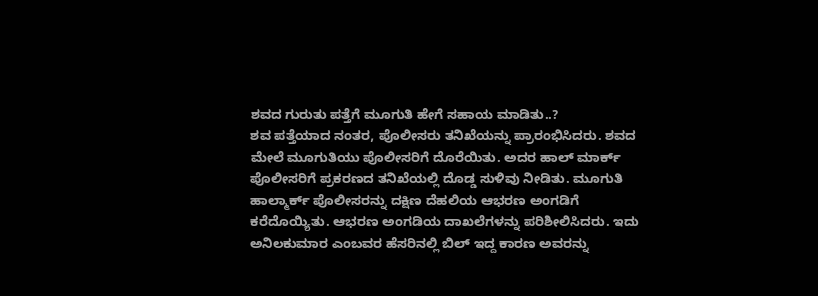ಶವದ ಗುರುತು ಪತ್ತೆಗೆ ಮೂಗುತಿ ಹೇಗೆ ಸಹಾಯ ಮಾಡಿತು..?
ಶವ ಪತ್ತೆಯಾದ ನಂತರ, ಪೊಲೀಸರು ತನಿಖೆಯನ್ನು ಪ್ರಾರಂಭಿಸಿದರು. ಶವದ ಮೇಲೆ ಮೂಗುತಿಯು ಪೊಲೀಸರಿಗೆ ದೊರೆಯಿತು. ಅದರ ಹಾಲ್‌ ಮಾರ್ಕ್‌ ಪೊಲೀಸರಿಗೆ ಪ್ರಕರಣದ ತನಿಖೆಯಲ್ಲಿ ದೊಡ್ಡ ಸುಳಿವು ನೀಡಿತು. ಮೂಗುತಿ ಹಾಲ್ಮಾರ್ಕ್‌ ಪೊಲೀಸರನ್ನು ದಕ್ಷಿಣ ದೆಹಲಿಯ ಆಭರಣ ಅಂಗಡಿಗೆ ಕರೆದೊಯ್ಯಿತು. ಆಭರಣ ಅಂಗಡಿಯ ದಾಖಲೆಗಳನ್ನು ಪರಿಶೀಲಿಸಿದರು. ಇದು ಅನಿಲಕುಮಾರ ಎಂಬವರ ಹೆಸರಿನಲ್ಲಿ ಬಿಲ್ ಇದ್ದ ಕಾರಣ ಅವರನ್ನು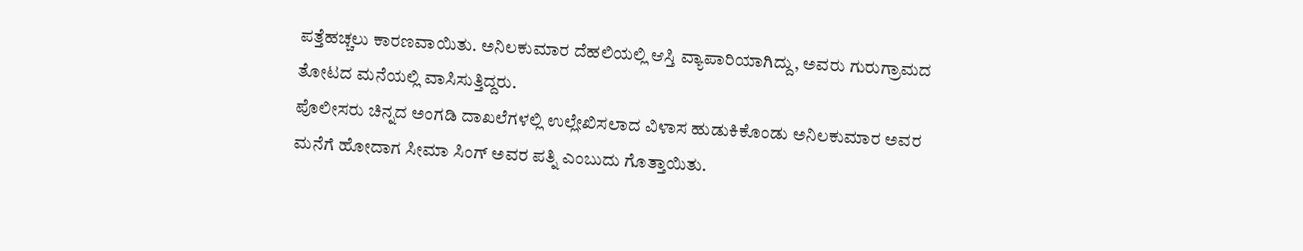ಪತ್ತೆಹಚ್ಚಲು ಕಾರಣವಾಯಿತು. ಅನಿಲಕುಮಾರ ದೆಹಲಿಯಲ್ಲಿ ಆಸ್ತಿ ವ್ಯಾಪಾರಿಯಾಗಿದ್ದು, ಅವರು ಗುರುಗ್ರಾಮದ ತೋಟದ ಮನೆಯಲ್ಲಿ ವಾಸಿಸುತ್ತಿದ್ದರು.
ಪೊಲೀಸರು ಚಿನ್ನದ ಅಂಗಡಿ ದಾಖಲೆಗಳಲ್ಲಿ ಉಲ್ಲೇಖಿಸಲಾದ ವಿಳಾಸ ಹುಡುಕಿಕೊಂಡು ಅನಿಲಕುಮಾರ ಅವರ ಮನೆಗೆ ಹೋದಾಗ ಸೀಮಾ ಸಿಂಗ್ ಅವರ ಪತ್ನಿ ಎಂಬುದು ಗೊತ್ತಾಯಿತು.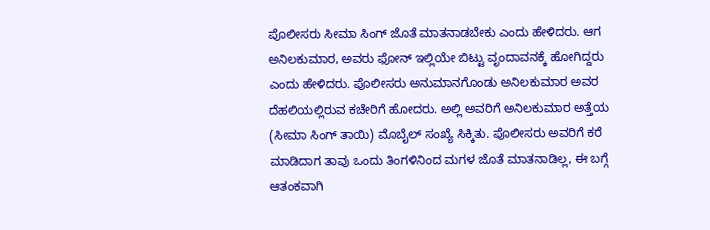ಪೊಲೀಸರು ಸೀಮಾ ಸಿಂಗ್ ಜೊತೆ ಮಾತನಾಡಬೇಕು ಎಂದು ಹೇಳಿದರು. ಆಗ ಅನಿಲಕುಮಾರ, ಅವರು ಫೋನ್ ಇಲ್ಲಿಯೇ ಬಿಟ್ಟು ವೃಂದಾವನಕ್ಕೆ ಹೋಗಿದ್ದರು ಎಂದು ಹೇಳಿದರು. ಪೊಲೀಸರು ಅನುಮಾನಗೊಂಡು ಅನಿಲಕುಮಾರ ಅವರ ದೆಹಲಿಯಲ್ಲಿರುವ ಕಚೇರಿಗೆ ಹೋದರು. ಅಲ್ಲಿ ಅವರಿಗೆ ಅನಿಲಕುಮಾರ ಅತ್ತೆಯ (ಸೀಮಾ ಸಿಂಗ್‌ ತಾಯಿ) ಮೊಬೈಲ್‌ ಸಂಖ್ಯೆ ಸಿಕ್ಕಿತು. ಪೊಲೀಸರು ಅವರಿಗೆ ಕರೆ ಮಾಡಿದಾಗ ತಾವು ಒಂದು ತಿಂಗಳಿನಿಂದ ಮಗಳ ಜೊತೆ ಮಾತನಾಡಿಲ್ಲ, ಈ ಬಗ್ಗೆ ಆತಂಕವಾಗಿ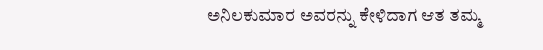ಅನಿಲಕುಮಾರ ಅವರನ್ನು ಕೇಳಿದಾಗ ಆತ ತಮ್ಮ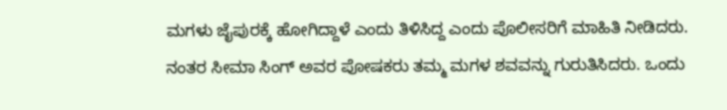ಮಗಳು ಜೈಪುರಕ್ಕೆ ಹೋಗಿದ್ದಾಳೆ ಎಂದು ತಿಳಿಸಿದ್ದ ಎಂದು ಪೊಲೀಸರಿಗೆ ಮಾಹಿತಿ ನೀಡಿದರು.
ನಂತರ ಸೀಮಾ ಸಿಂಗ್ ಅವರ ಪೋಷಕರು ತಮ್ಮ ಮಗಳ ಶವವನ್ನು ಗುರುತಿಸಿದರು. ಒಂದು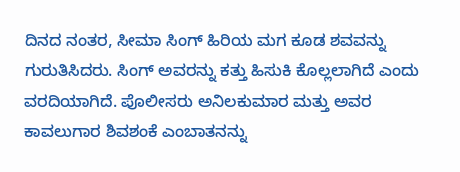ದಿನದ ನಂತರ, ಸೀಮಾ ಸಿಂಗ್‌ ಹಿರಿಯ ಮಗ ಕೂಡ ಶವವನ್ನು ಗುರುತಿಸಿದರು. ಸಿಂಗ್ ಅವರನ್ನು ಕತ್ತು ಹಿಸುಕಿ ಕೊಲ್ಲಲಾಗಿದೆ ಎಂದು ವರದಿಯಾಗಿದೆ. ಪೊಲೀಸರು ಅನಿಲಕುಮಾರ ಮತ್ತು ಅವರ ಕಾವಲುಗಾರ ಶಿವಶಂಕೆ ಎಂಬಾತನನ್ನು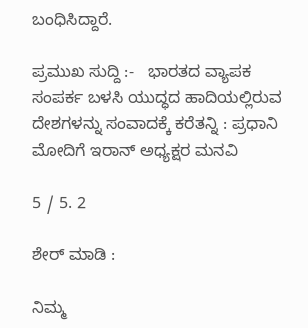ಬಂಧಿಸಿದ್ದಾರೆ.

ಪ್ರಮುಖ ಸುದ್ದಿ :-   ಭಾರತದ ವ್ಯಾಪಕ ಸಂಪರ್ಕ ಬಳಸಿ ಯುದ್ಧದ ಹಾದಿಯಲ್ಲಿರುವ ದೇಶಗಳನ್ನು ಸಂವಾದಕ್ಕೆ ಕರೆತನ್ನಿ : ಪ್ರಧಾನಿ ಮೋದಿಗೆ ಇರಾನ್ ಅಧ್ಯಕ್ಷರ ಮನವಿ

5 / 5. 2

ಶೇರ್ ಮಾಡಿ :

ನಿಮ್ಮ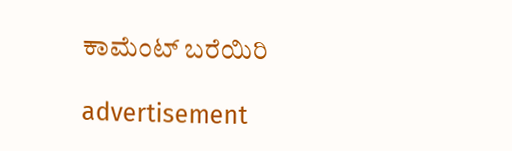ಕಾಮೆಂಟ್ ಬರೆಯಿರಿ

advertisement